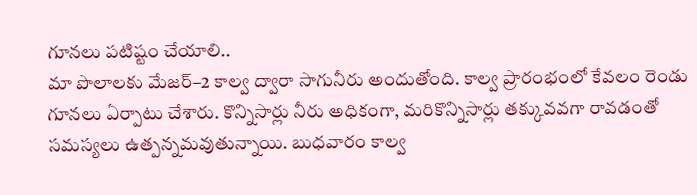గూనలు పటిష్టం చేయాలి..
మా పొలాలకు మేజర్–2 కాల్వ ద్వారా సాగునీరు అందుతోంది. కాల్వ ప్రారంభంలో కేవలం రెండు గూనలు ఏర్పాటు చేశారు. కొన్నిసార్లు నీరు అధికంగా, మరికొన్నిసార్లు తక్కువవగా రావడంతో సమస్యలు ఉత్పన్నమవుతున్నాయి. బుధవారం కాల్వ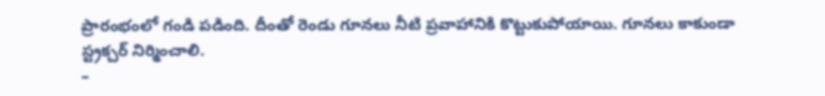ప్రారంభంలో గండి పడింది. దీంతో రెండు గూనలు నీటి ప్రవాహానికి కొట్టుకుపోయాయి. గూనలు కాకుండా స్ట్రక్చర్ నిర్మించాలి.
–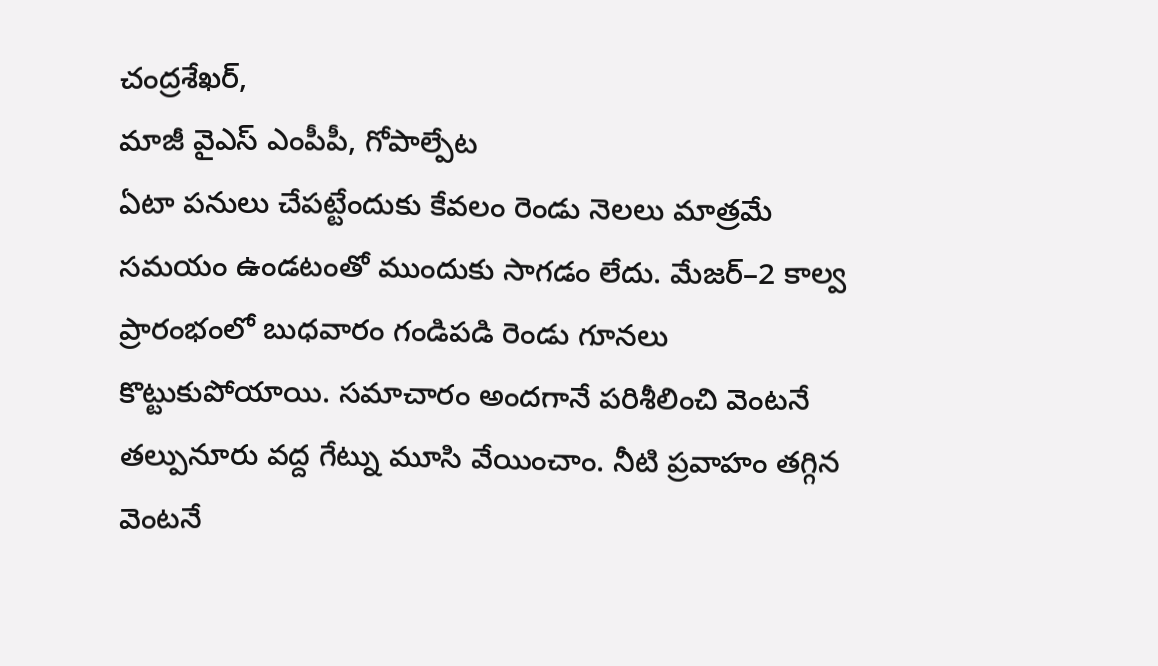చంద్రశేఖర్,
మాజీ వైఎస్ ఎంపీపీ, గోపాల్పేట
ఏటా పనులు చేపట్టేందుకు కేవలం రెండు నెలలు మాత్రమే సమయం ఉండటంతో ముందుకు సాగడం లేదు. మేజర్–2 కాల్వ ప్రారంభంలో బుధవారం గండిపడి రెండు గూనలు కొట్టుకుపోయాయి. సమాచారం అందగానే పరిశీలించి వెంటనే తల్పునూరు వద్ద గేట్ను మూసి వేయించాం. నీటి ప్రవాహం తగ్గిన వెంటనే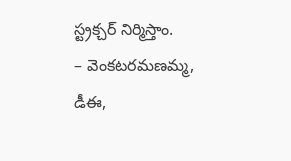స్ట్రక్చర్ నిర్మిస్తాం.
– వెంకటరమణమ్మ,
డీఈ,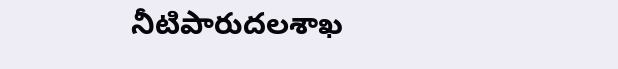నీటిపారుదలశాఖ